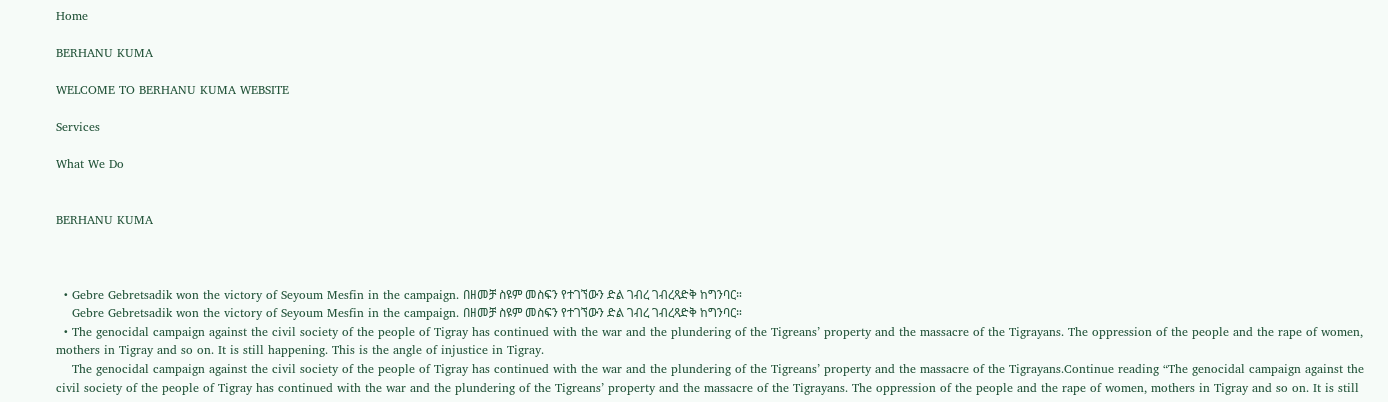Home

BERHANU KUMA

WELCOME TO BERHANU KUMA WEBSITE

Services

What We Do


BERHANU KUMA



  • Gebre Gebretsadik won the victory of Seyoum Mesfin in the campaign. በዘመቻ ስዩም መስፍን የተገኘውን ድል ገብረ ገብረጻድቅ ከግንባር።
    Gebre Gebretsadik won the victory of Seyoum Mesfin in the campaign. በዘመቻ ስዩም መስፍን የተገኘውን ድል ገብረ ገብረጻድቅ ከግንባር።
  • The genocidal campaign against the civil society of the people of Tigray has continued with the war and the plundering of the Tigreans’ property and the massacre of the Tigrayans. The oppression of the people and the rape of women, mothers in Tigray and so on. It is still happening. This is the angle of injustice in Tigray.
    The genocidal campaign against the civil society of the people of Tigray has continued with the war and the plundering of the Tigreans’ property and the massacre of the Tigrayans.Continue reading “The genocidal campaign against the civil society of the people of Tigray has continued with the war and the plundering of the Tigreans’ property and the massacre of the Tigrayans. The oppression of the people and the rape of women, mothers in Tigray and so on. It is still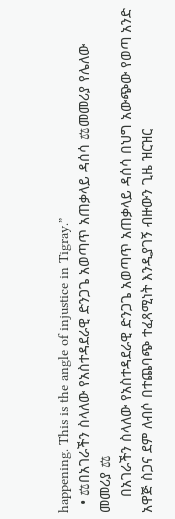happening. This is the angle of injustice in Tigray.”
  • ⚖በአገራችን ስላለው የአስተዳደራዊ ድንጋጌ አወጣጥ አጠቃላይ ዳሰሳ ⚖መመሪያ የሌለው መመሪያ ⚖
    በአገራችን ስላለው የአስተዳደራዊ ድንጋጌ አወጣጥ አጠቃላይ ዳሰሳ በህግ አውጭው የወጣ አንድ አዋጅ ስጋና ደም ለብሶ በተጨባጭ ተፈጻሚነት እንዲያገኝ ብዙውን ጊዜ ዝርዝር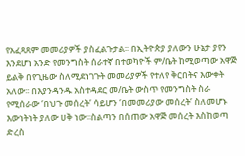የአፈጻጸም መመሪያዎች ያስፈልጉታል፡፡ በኢትዮጵያ ያለውን ሁኔታ ያየን እንደሆነ አንድ የመንግስት ሰራተኛ በተወካዮች ም/ቤት ከሚወጣው አዋጅ ይልቅ በየጊዜው ስለሚደነገጉት መመሪያዎች የተለየ ቅርበትና እውቀት አለው፡፡ በእያንዳንዱ አስተዳደር መ/ቤት ውስጥ የመንግስት ስራ የሚሰራው ‘በህጉ መሰረት’ ሳይሆን ‘በመመሪያው መሰረት’ ስለመሆኑ እውነትነት ያለው ሀቅ ነው፡፡ስልጣን በሰጠው አዋጅ መሰረት እስከወጣ ድረስ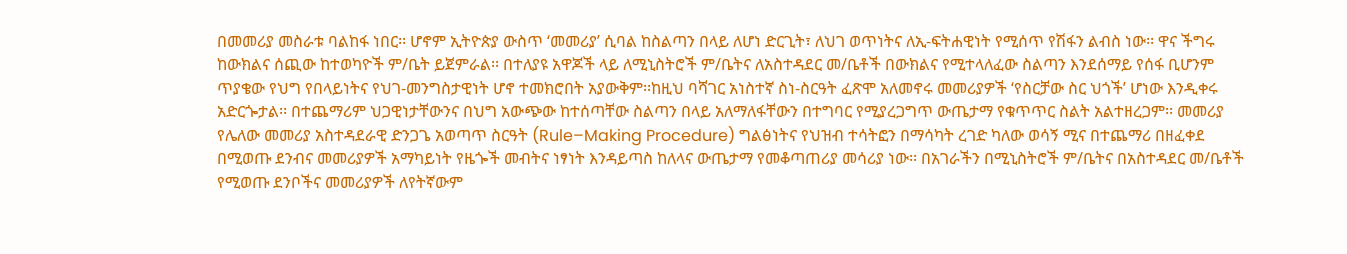በመመሪያ መስራቱ ባልከፋ ነበር፡፡ ሆኖም ኢትዮጵያ ውስጥ ‘መመሪያ’ ሲባል ከስልጣን በላይ ለሆነ ድርጊት፣ ለህገ ወጥነትና ለኢ-ፍትሐዊነት የሚሰጥ የሽፋን ልብስ ነው፡፡ ዋና ችግሩ ከውክልና ሰጪው ከተወካዮች ም/ቤት ይጀምራል፡፡ በተለያዩ አዋጆች ላይ ለሚኒስትሮች ም/ቤትና ለአስተዳደር መ/ቤቶች በውክልና የሚተላለፈው ስልጣን እንደሰማይ የሰፋ ቢሆንም ጥያቄው የህግ የበላይነትና የህገ-መንግስታዊነት ሆኖ ተመክሮበት አያውቅም፡፡ከዚህ ባሻገር አነስተኛ ስነ-ስርዓት ፈጽሞ አለመኖሩ መመሪያዎች ‘የስርቻው ስር ህጎች’ ሆነው እንዲቀሩ አድርጐታል፡፡ በተጨማሪም ህጋዊነታቸውንና በህግ አውጭው ከተሰጣቸው ስልጣን በላይ አለማለፋቸውን በተግባር የሚያረጋግጥ ውጤታማ የቁጥጥር ስልት አልተዘረጋም፡፡ መመሪያ የሌለው መመሪያ አስተዳደራዊ ድንጋጌ አወጣጥ ስርዓት (Rule–Making Procedure) ግልፅነትና የህዝብ ተሳትፎን በማሳካት ረገድ ካለው ወሳኝ ሚና በተጨማሪ በዘፈቀደ በሚወጡ ደንብና መመሪያዎች አማካይነት የዜጐች መብትና ነፃነት እንዳይጣስ ከለላና ውጤታማ የመቆጣጠሪያ መሳሪያ ነው፡፡ በአገራችን በሚኒስትሮች ም/ቤትና በአስተዳደር መ/ቤቶች የሚወጡ ደንቦችና መመሪያዎች ለየትኛውም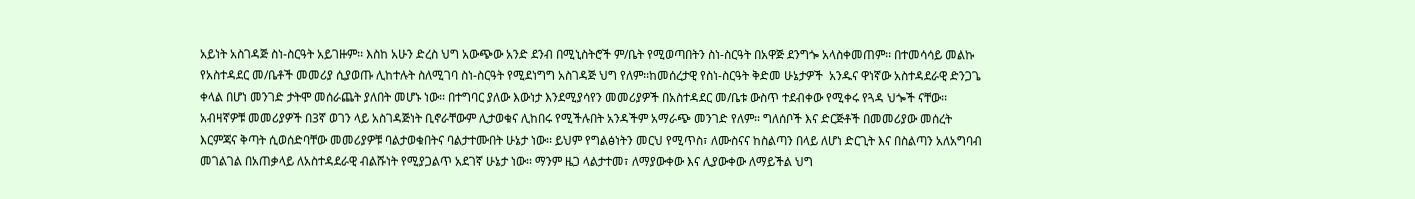አይነት አስገዳጅ ስነ-ስርዓት አይገዙም፡፡ እስከ አሁን ድረስ ህግ አውጭው አንድ ደንብ በሚኒስትሮች ም/ቤት የሚወጣበትን ስነ-ስርዓት በአዋጅ ደንግጐ አላስቀመጠም፡፡ በተመሳሳይ መልኩ የአስተዳደር መ/ቤቶች መመሪያ ሲያወጡ ሊከተሉት ስለሚገባ ስነ-ስርዓት የሚደነግግ አስገዳጅ ህግ የለም፡፡ከመሰረታዊ የስነ-ስርዓት ቅድመ ሁኔታዎች  አንዱና ዋነኛው አስተዳደራዊ ድንጋጌ ቀላል በሆነ መንገድ ታትሞ መሰራጨት ያለበት መሆኑ ነው፡፡ በተግባር ያለው እውነታ እንደሚያሳየን መመሪያዎች በአስተዳደር መ/ቤቱ ውስጥ ተደብቀው የሚቀሩ የጓዳ ህጐች ናቸው፡፡ አብዛኛዎቹ መመሪያዎች በ3ኛ ወገን ላይ አስገዳጅነት ቢኖራቸውም ሊታወቁና ሊከበሩ የሚችሉበት አንዳችም አማራጭ መንገድ የለም፡፡ ግለሰቦች እና ድርጅቶች በመመሪያው መሰረት እርምጃና ቅጣት ሲወሰድባቸው መመሪያዎቹ ባልታወቁበትና ባልታተሙበት ሁኔታ ነው፡፡ ይህም የግልፅነትን መርህ የሚጥስ፣ ለሙስናና ከስልጣን በላይ ለሆነ ድርጊት እና በስልጣን አለአግባብ መገልገል በአጠቃላይ ለአስተዳደራዊ ብልሹነት የሚያጋልጥ አደገኛ ሁኔታ ነው፡፡ ማንም ዜጋ ላልታተመ፣ ለማያውቀው እና ሊያውቀው ለማይችል ህግ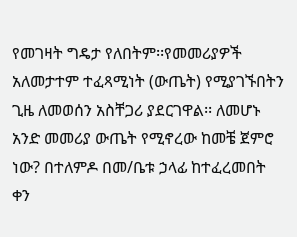የመገዛት ግዴታ የለበትም፡፡የመመሪያዎች አለመታተም ተፈጻሚነት (ውጤት) የሚያገኙበትን ጊዜ ለመወሰን አስቸጋሪ ያደርገዋል፡፡ ለመሆኑ አንድ መመሪያ ውጤት የሚኖረው ከመቼ ጀምሮ ነው? በተለምዶ በመ/ቤቱ ኃላፊ ከተፈረመበት ቀን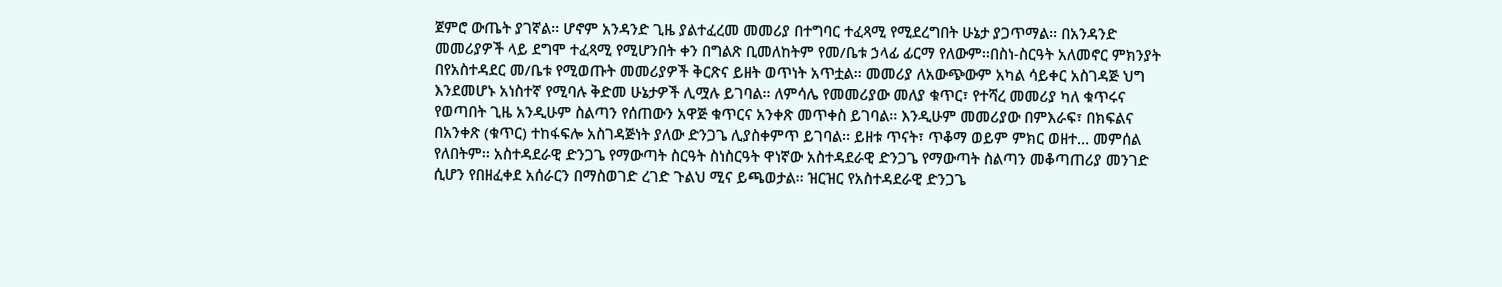ጀምሮ ውጤት ያገኛል፡፡ ሆኖም አንዳንድ ጊዜ ያልተፈረመ መመሪያ በተግባር ተፈጻሚ የሚደረግበት ሁኔታ ያጋጥማል፡፡ በአንዳንድ መመሪያዎች ላይ ደግሞ ተፈጻሚ የሚሆንበት ቀን በግልጽ ቢመለከትም የመ/ቤቱ ኃላፊ ፊርማ የለውም፡፡በስነ-ስርዓት አለመኖር ምክንያት በየአስተዳደር መ/ቤቱ የሚወጡት መመሪያዎች ቅርጽና ይዘት ወጥነት አጥቷል፡፡ መመሪያ ለአውጭውም አካል ሳይቀር አስገዳጅ ህግ እንደመሆኑ አነስተኛ የሚባሉ ቅድመ ሁኔታዎች ሊሟሉ ይገባል፡፡ ለምሳሌ የመመሪያው መለያ ቁጥር፣ የተሻረ መመሪያ ካለ ቁጥሩና የወጣበት ጊዜ አንዲሁም ስልጣን የሰጠውን አዋጅ ቁጥርና አንቀጽ መጥቀስ ይገባል፡፡ እንዲሁም መመሪያው በምእራፍ፣ በክፍልና በአንቀጽ (ቁጥር) ተከፋፍሎ አስገዳጅነት ያለው ድንጋጌ ሊያስቀምጥ ይገባል፡፡ ይዘቱ ጥናት፣ ጥቆማ ወይም ምክር ወዘተ… መምሰል የለበትም፡፡ አስተዳደራዊ ድንጋጌ የማውጣት ስርዓት ስነስርዓት ዋነኛው አስተዳደራዊ ድንጋጌ የማውጣት ስልጣን መቆጣጠሪያ መንገድ ሲሆን የበዘፈቀደ አሰራርን በማስወገድ ረገድ ጉልህ ሚና ይጫወታል፡፡ ዝርዝር የአስተዳደራዊ ድንጋጌ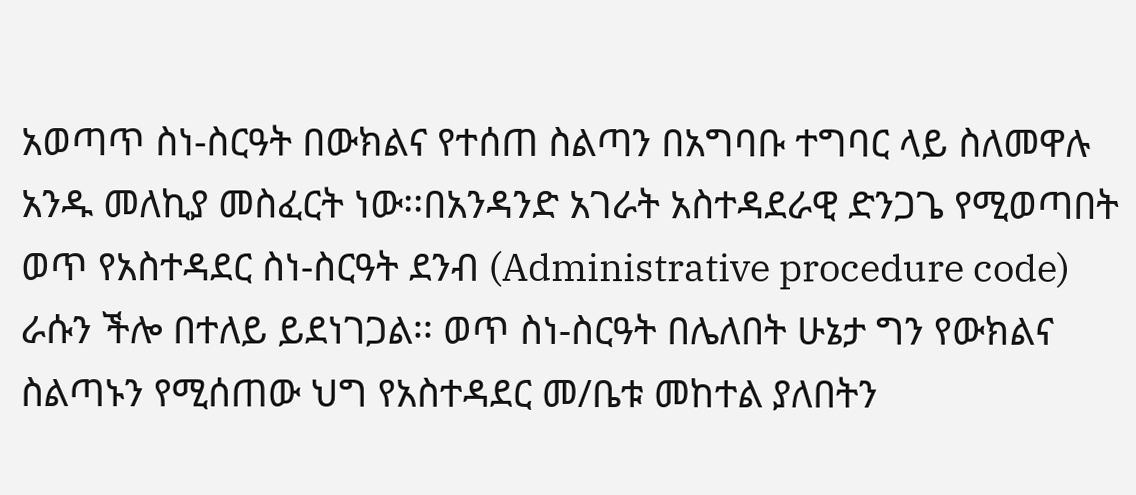አወጣጥ ስነ-ስርዓት በውክልና የተሰጠ ስልጣን በአግባቡ ተግባር ላይ ስለመዋሉ አንዱ መለኪያ መስፈርት ነው፡፡በአንዳንድ አገራት አስተዳደራዊ ድንጋጌ የሚወጣበት ወጥ የአስተዳደር ስነ-ስርዓት ደንብ (Administrative procedure code) ራሱን ችሎ በተለይ ይደነገጋል፡፡ ወጥ ስነ-ስርዓት በሌለበት ሁኔታ ግን የውክልና ስልጣኑን የሚሰጠው ህግ የአስተዳደር መ/ቤቱ መከተል ያለበትን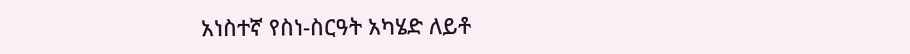አነስተኛ የስነ-ስርዓት አካሄድ ለይቶ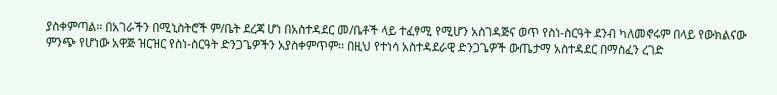ያስቀምጣል፡፡ በአገራችን በሚኒስትሮች ም/ቤት ደረጃ ሆነ በአስተዳደር መ/ቤቶች ላይ ተፈፃሚ የሚሆን አስገዳጅና ወጥ የስነ-ስርዓት ደንብ ካለመኖሩም በላይ የውክልናው ምንጭ የሆነው አዋጅ ዝርዝር የስነ-ስርዓት ድንጋጌዎችን አያስቀምጥም፡፡ በዚህ የተነሳ አስተዳደራዊ ድንጋጌዎች ውጤታማ አስተዳደር በማስፈን ረገድ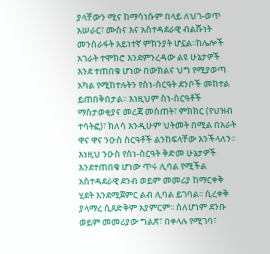ያላቸውን ሚና ከማሳነሱም በላይ ለህገ-ወጥ አሠራር፣ ሙስና እና አስተዳደራዊ ብልሹነት መንሰራፋት አይነተኛ ምክንያት ሆኗል፡፡ከሌሎች አገራት ተሞክሮ እንደምንረዳው ልዩ ሁኔታዎች እንደ ተጠበቁ ሆነው በውክልና ህግ የሚያወጣ አካል የሚከተሉትን የስነ-ስርዓት ደንቦች መከተል ይጠበቅበታል፡፡ እነዚህም ስነ-ስርዓቶች ማስታወቂያና መረጃ መስጠት፣ ምክክር (የህዝብ ተሳትፎ)፣ ክለሳ እንዲሁም ህትመት በሚል በአራት ዋና ዋና ንዑስ ስርዓቶች ልንከፍላቸው እንችላለን፡፡እነዚህ ንዑስ የስነ-ስርዓት ቅድመ ሁኔታዎች እንደተጠበቁ ሆነው ጥሩ ሊባል የሚችል አስተዳደራዊ ደንብ ወይም መመሪያ ከማርቀቅ ሂደት እንደሚጀምር ልብ ሊባል ይገባል፡፡ ሲረቀቅ ያላማረ ሲጸድቅም አያምርም፡፡ ስለሆነም ደንቡ ወይም መመሪያው ግልጽ፣ በቀላሉ የሚገባ፣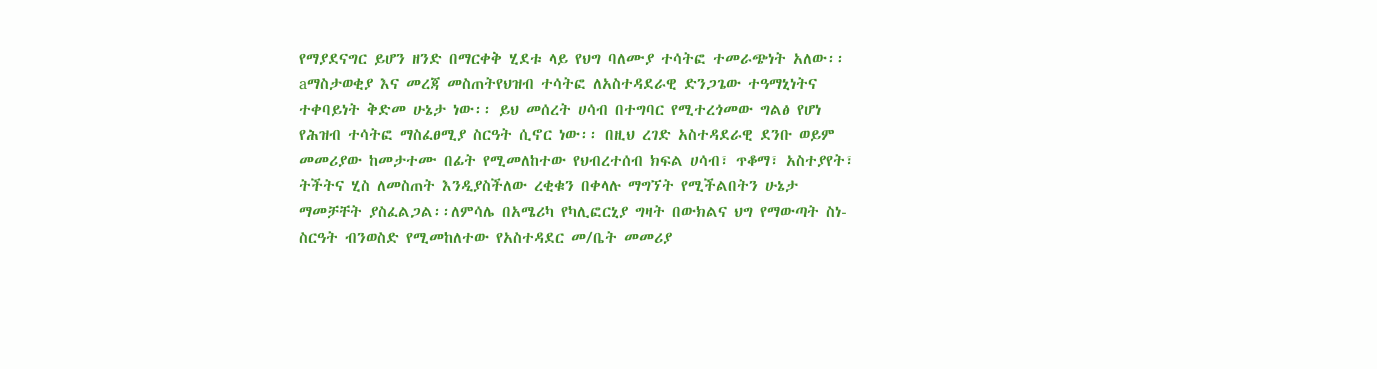የማያደናግር ይሆን ዘንድ በማርቀቅ ሂደቱ ላይ የህግ ባለሙያ ተሳትፎ ተመራጭነት አለው፡፡aማስታወቂያ እና መረጃ መስጠትየህዝብ ተሳትፎ ለአስተዳደራዊ ድንጋጌው ተዓማኒነትና ተቀባይነት ቅድመ ሁኔታ ነው፡፡ ይህ መሰረት ሀሳብ በተግባር የሚተረጎመው ግልፅ የሆነ የሕዝብ ተሳትፎ ማስፈፀሚያ ስርዓት ሲኖር ነው፡፡ በዚህ ረገድ አስተዳደራዊ ደንቡ ወይም መመሪያው ከመታተሙ በፊት የሚመለከተው የህብረተሰብ ክፍል ሀሳብ፣ ጥቆማ፣ አስተያየት፣ ትችትና ሂስ ለመስጠት እንዲያስችለው ረቂቁን በቀላሉ ማግኘት የሚችልበትን ሁኔታ ማመቻቸት ያስፈልጋል፡፡ለምሳሌ በአሜሪካ የካሊፎርኒያ ግዛት በውክልና ህግ የማውጣት ስነ-ስርዓት ብንወስድ የሚመከለተው የአስተዳደር መ/ቤት መመሪያ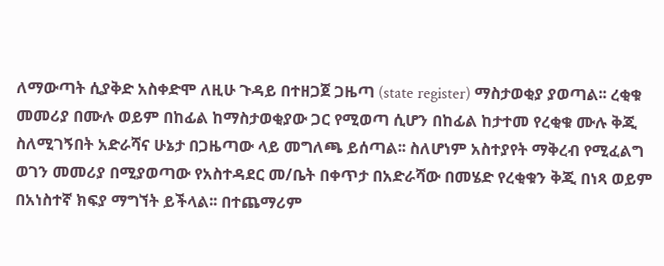ለማውጣት ሲያቅድ አስቀድሞ ለዚሁ ጉዳይ በተዘጋጀ ጋዜጣ (state register) ማስታወቂያ ያወጣል፡፡ ረቂቁ መመሪያ በሙሉ ወይም በከፊል ከማስታወቂያው ጋር የሚወጣ ሲሆን በከፊል ከታተመ የረቂቁ ሙሉ ቅጂ ስለሚገኝበት አድራሻና ሁኔታ በጋዜጣው ላይ መግለጫ ይሰጣል፡፡ ስለሆነም አስተያየት ማቅረብ የሚፈልግ ወገን መመሪያ በሚያወጣው የአስተዳደር መ/ቤት በቀጥታ በአድራሻው በመሄድ የረቂቁን ቅጂ በነጻ ወይም በአነስተኛ ክፍያ ማግኘት ይችላል፡፡ በተጨማሪም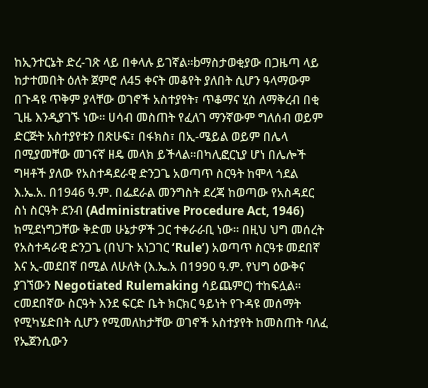ከኢንተርኔት ድረ-ገጽ ላይ በቀላሉ ይገኛል፡፡bማስታወቂያው በጋዜጣ ላይ ከታተመበት ዕለት ጀምሮ ለ45 ቀናት መቆየት ያለበት ሲሆን ዓላማውም በጉዳዩ ጥቅም ያላቸው ወገኖች አስተያየት፣ ጥቆማና ሂስ ለማቅረብ በቂ ጊዜ እንዲያገኙ ነው፡፡ ሀሳብ መስጠት የፈለገ ማንኛውም ግለሰብ ወይም ድርጅት አስተያየቱን በጽሁፍ፣ በፋክስ፣ በኢ-ሜይል ወይም በሌላ በሚያመቸው መገናኛ ዘዴ መላክ ይችላል፡፡በካሊፎርኒያ ሆነ በሌሎች ግዛቶች ያለው የአስተዳደራዊ ድንጋጌ አወጣጥ ስርዓት ከሞላ ጎደል እ.ኤ.አ. በ1946 ዓ.ም. በፌደራል መንግስት ደረጃ ከወጣው የአስዳደር ስነ ስርዓት ደንብ (Administrative Procedure Act, 1946) ከሚደነግጋቸው ቅድመ ሁኔታዎች ጋር ተቀራራቢ ነው፡፡ በዚህ ህግ መሰረት የአስተዳራዊ ድንጋጌ (በህጉ አነጋገር ‘Rule’) አወጣጥ ስርዓቱ መደበኛ እና ኢ-መደበኛ በሚል ለሁለት (እ.ኤ.አ በ1990 ዓ.ም. የህግ ዕውቅና ያገኘውን Negotiated Rulemaking ሳይጨምር) ተከፍሏል፡፡cመደበኛው ስርዓት እንደ ፍርድ ቤት ክርክር ዓይነት የጉዳዩ መሰማት የሚካሄድበት ሲሆን የሚመለከታቸው ወገኖች አስተያየት ከመስጠት ባለፈ የኤጀንሲውን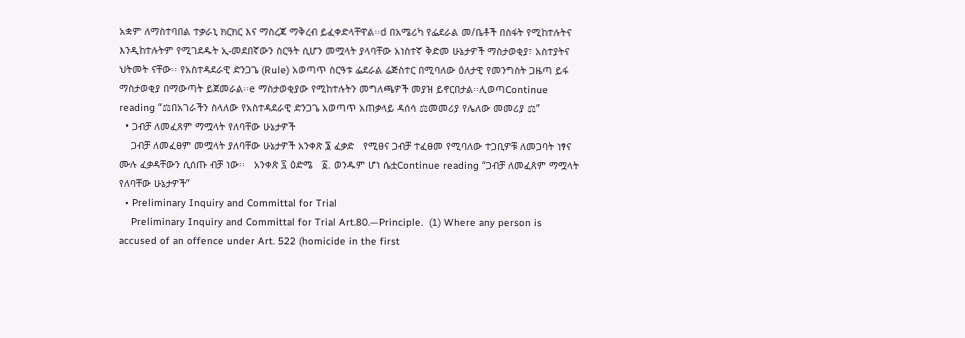አቋም ለማስተባበል ተቃራኒ ክርክር እና ማስረጃ ማቅረብ ይፈቀድላቸዋል፡፡d በአሜሪካ የፌደራል መ/ቤቶች በስፋት የሚከተሉትና እንዲከተሉትም የሚገደዱት ኢ-መደበኛውን ስርዓት ሲሆን መሟላት ያላባቸው አነስተኛ ቅድመ ሁኔታዎች ማስታወቂያ፣ አስተያትና ህትመት ናቸው፡፡ የአስተዳደራዊ ድንጋጌ (Rule) አወጣጥ ስርዓቱ ፌደራል ሬጅስተር በሚባለው ዕለታዊ የመንግስት ጋዜጣ ይፋ ማስታወቂያ በማውጣት ይጀመራል፡፡e ማስታወቂያው የሚከተሉትን መግለጫዎች መያዝ ይኖርበታል፡፡ሊወጣContinue reading “⚖በአገራችን ስላለው የአስተዳደራዊ ድንጋጌ አወጣጥ አጠቃላይ ዳሰሳ ⚖መመሪያ የሌለው መመሪያ ⚖”
  • ጋብቻ ለመፈጸም ማሟላት የለባቸው ሁኔታዎች
    ጋብቻ ለመፈፀም መሟላት ያለባቸው ሁኔታዎች አንቀጽ ፮ ፈቃድ   የሚፀና ጋብቻ ተፈፀመ የሚባለው ተጋቢዎቹ ለመጋባት ነፃና ሙሉ ፈቃዳቸውን ሲሰጡ ብቻ ነው፡፡   አንቀጽ ፯ ዕድሜ   ፩. ወንዱም ሆነ ሴቷContinue reading “ጋብቻ ለመፈጸም ማሟላት የለባቸው ሁኔታዎች”
  • Preliminary Inquiry and Committal for Trial
    Preliminary Inquiry and Committal for Trial Art.80.—Principle.  (1) Where any person is accused of an offence under Art. 522 (homicide in the first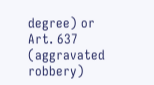degree) or Art. 637 (aggravated robbery)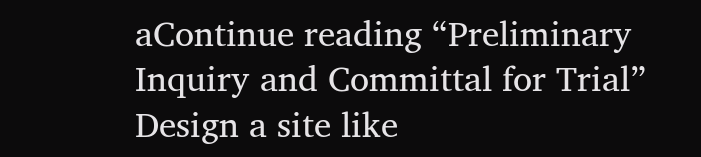aContinue reading “Preliminary Inquiry and Committal for Trial”
Design a site like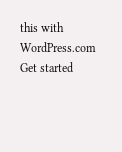this with WordPress.com
Get started